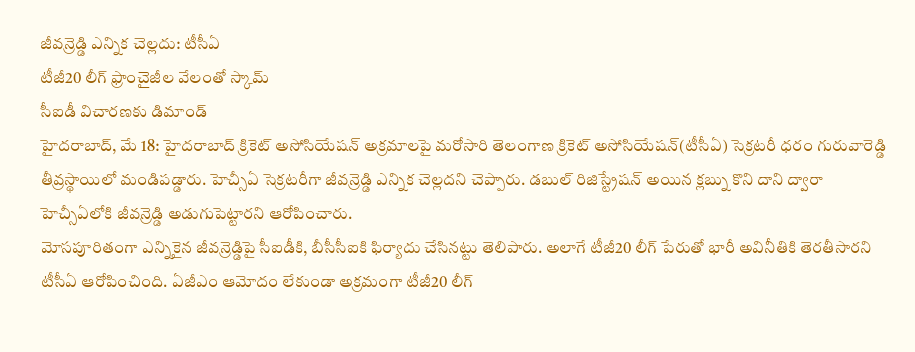జీవన్రెడ్డి ఎన్నిక చెల్లదు: టీసీఏ
టీజీ20 లీగ్ ఫ్రాంచైజీల వేలంతో స్కామ్
సీఐడీ విచారణకు డిమాండ్
హైదరాబాద్, మే 18: హైదరాబాద్ క్రికెట్ అసోసియేషన్ అక్రమాలపై మరోసారి తెలంగాణ క్రికెట్ అసోసియేషన్(టీసీఏ) సెక్రటరీ ధరం గురువారెడ్డి తీవ్రస్థాయిలో మండిపడ్డారు. హెచ్సీఏ సెక్రటరీగా జీవన్రెడ్డి ఎన్నిక చెల్లదని చెప్పారు. డబుల్ రిజిస్ట్రేషన్ అయిన క్లబ్ను కొని దాని ద్వారా హెచ్సీఏలోకి జీవన్రెడ్డి అడుగుపెట్టారని ఆరోపించారు.
మోసపూరితంగా ఎన్నికైన జీవన్రెడ్డిపై సీఐడీకి, బీసీసీఐకి ఫిర్యాదు చేసినట్టు తెలిపారు. అలాగే టీజీ20 లీగ్ పేరుతో భారీ అవినీతికి తెరతీసారని టీసీఏ ఆరోపించింది. ఏజీఎం ఆమోదం లేకుండా అక్రమంగా టీజీ20 లీగ్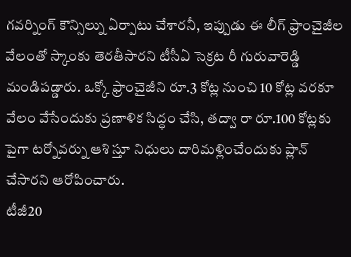గవర్నింగ్ కౌన్సిల్ను ఏర్పాటు చేశారనీ, ఇప్పుడు ఈ లీగ్ ఫ్రాంచైజీల వేలంతో స్కాంకు తెరతీసారని టీసీఏ సెక్రట రీ గురువారెడ్డి మండిపడ్డారు. ఒక్కో ఫ్రాంచైజీని రూ.3 కోట్ల నుంచి 10 కోట్ల వరకూ వేలం వేసేందుకు ప్రణాళిక సిద్ధం చేసి, తద్వా రా రూ.100 కోట్లకు పైగా టర్నోవర్ను ఆశి స్తూ నిధులు దారిమళ్లించేందుకు ప్లాన్ చేసారని ఆరోపించారు.
టీజీ20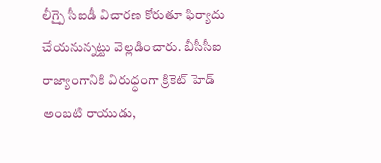లీగ్పై సీఐడీ విచారణ కోరుతూ ఫిర్యాదు చేయనున్నట్టు వెల్లడించారు. బీసీసీఐ రాజ్యాంగానికి విరుధ్ధంగా క్రికెట్ హెడ్ అంబటి రాయుడు,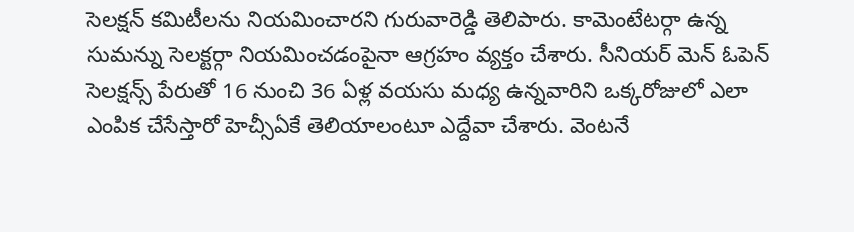సెలక్షన్ కమిటీలను నియమించారని గురువారెడ్డి తెలిపారు. కామెంటేటర్గా ఉన్న సుమన్ను సెలక్టర్గా నియమించడంపైనా ఆగ్రహం వ్యక్తం చేశారు. సీనియర్ మెన్ ఓపెన్ సెలక్షన్స్ పేరుతో 16 నుంచి 36 ఏళ్ల వయసు మధ్య ఉన్నవారిని ఒక్కరోజులో ఎలా ఎంపిక చేసేస్తారో హెచ్సీఏకే తెలియాలంటూ ఎద్దేవా చేశారు. వెంటనే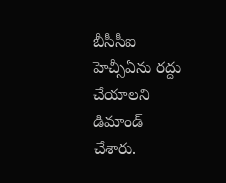బీసీసీఐ హెచ్సీఏను రద్దు చేయాలని డిమాండ్ చేశారు.